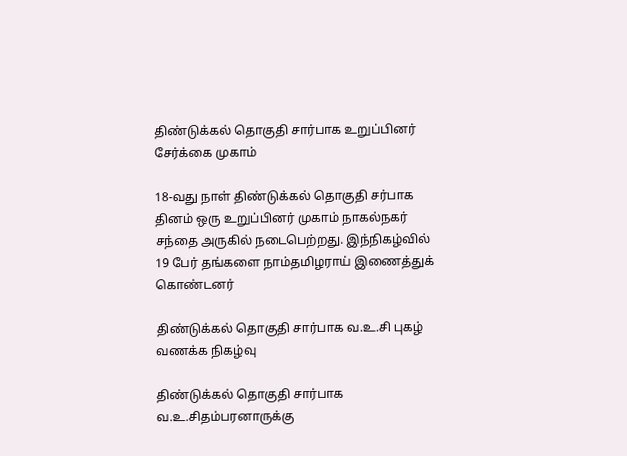திண்டுக்கல் தொகுதி சார்பாக உறுப்பினர் சேர்க்கை முகாம்

18-வது நாள் திண்டுக்கல் தொகுதி சர்பாக தினம் ஒரு உறுப்பினர் முகாம் நாகல்நகர் சந்தை அருகில் நடைபெற்றது. இந்நிகழ்வில் 19 பேர் தங்களை நாம்தமிழராய் இணைத்துக் கொண்டனர்

திண்டுக்கல் தொகுதி சார்பாக வ.உ.சி புகழ் வணக்க நிகழ்வு

திண்டுக்கல் தொகுதி சார்பாக வ.உ.சிதம்பரனாருக்கு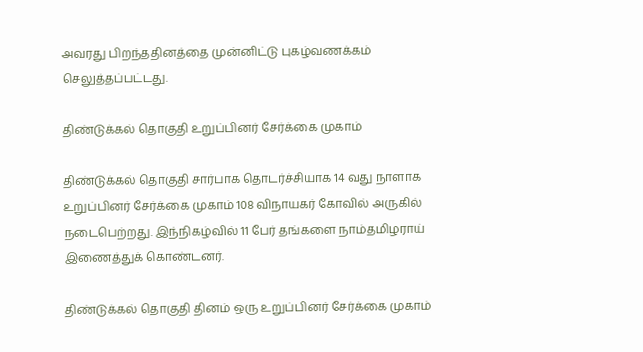அவரது பிறந்ததினத்தை முன்னிட்டு புகழ்வணக்கம் செலுத்தப்பட்டது.

திண்டுக்கல் தொகுதி உறுப்பினர் சேர்க்கை முகாம்

திண்டுக்கல் தொகுதி சார்பாக தொடர்ச்சியாக 14 வது நாளாக உறுப்பினர் சேர்க்கை முகாம் 108 விநாயகர் கோவில் அருகில் நடைபெற்றது. இந்நிகழ்வில் 11 பேர் தங்களை நாம்தமிழராய் இணைத்துக் கொண்டனர்.

திண்டுக்கல் தொகுதி தினம் ஒரு உறுப்பினர் சேர்க்கை முகாம்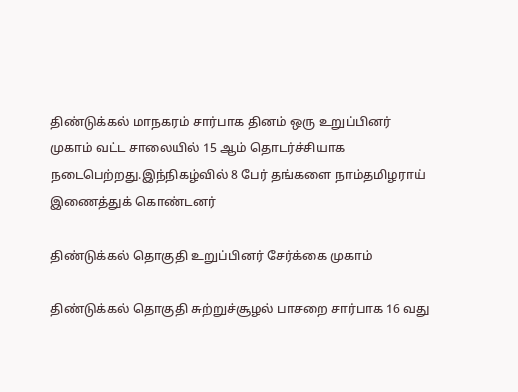திண்டுக்கல் மாநகரம் சார்பாக தினம் ஒரு உறுப்பினர் முகாம் வட்ட சாலையில் 15 ஆம் தொடர்ச்சியாக நடைபெற்றது.இந்நிகழ்வில் 8 பேர் தங்களை நாம்தமிழராய் இணைத்துக் கொண்டனர்

திண்டுக்கல் தொகுதி உறுப்பினர் சேர்க்கை முகாம்

திண்டுக்கல் தொகுதி சுற்றுச்சூழல் பாசறை சார்பாக 16 வது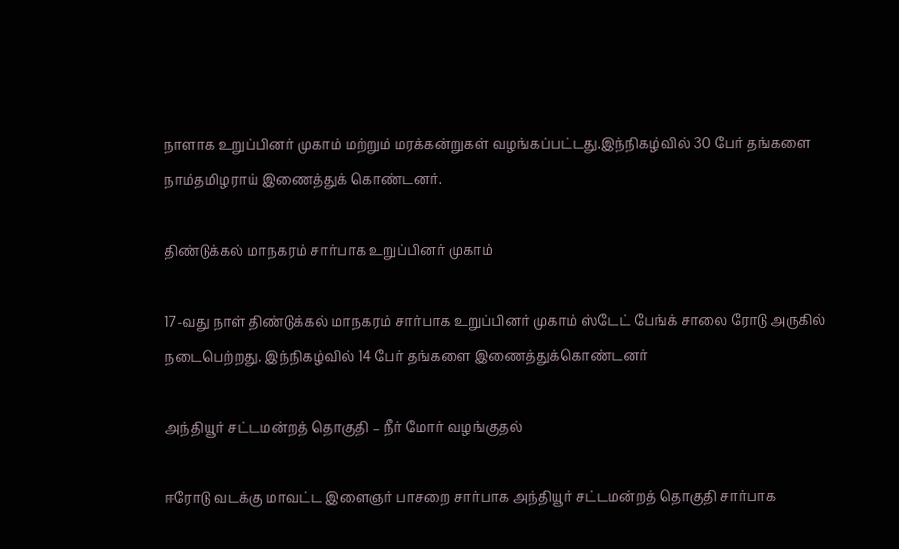நாளாக உறுப்பினர் முகாம் மற்றும் மரக்கன்றுகள் வழங்கப்பட்டது.இந்நிகழ்வில் 30 பேர் தங்களை நாம்தமிழராய் இணைத்துக் கொண்டனர்.

திண்டுக்கல் மாநகரம் சார்பாக உறுப்பினர் முகாம்

17-வது நாள் திண்டுக்கல் மாநகரம் சார்பாக உறுப்பினர் முகாம் ஸ்டேட் பேங்க் சாலை ரோடு அருகில் நடைபெற்றது. இந்நிகழ்வில் 14 பேர் தங்களை இணைத்துக்கொண்டனர்

அந்தியூர் சட்டமன்றத் தொகுதி – நீர் மோர் வழங்குதல்

ஈரோடு வடக்கு மாவட்ட இளைஞர் பாசறை சார்பாக அந்தியூர் சட்டமன்றத் தொகுதி சார்பாக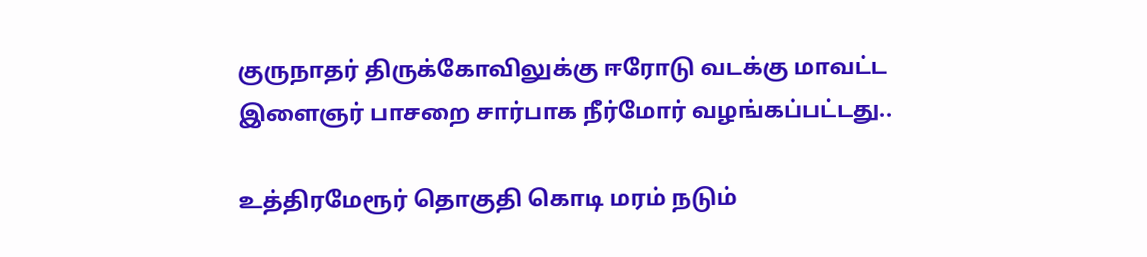குருநாதர் திருக்கோவிலுக்கு ஈரோடு வடக்கு மாவட்ட இளைஞர் பாசறை சார்பாக நீர்மோர் வழங்கப்பட்டது..

உத்திரமேரூர் தொகுதி கொடி மரம் நடும்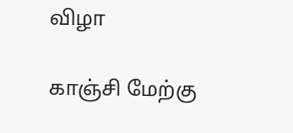விழா

காஞ்சி மேற்கு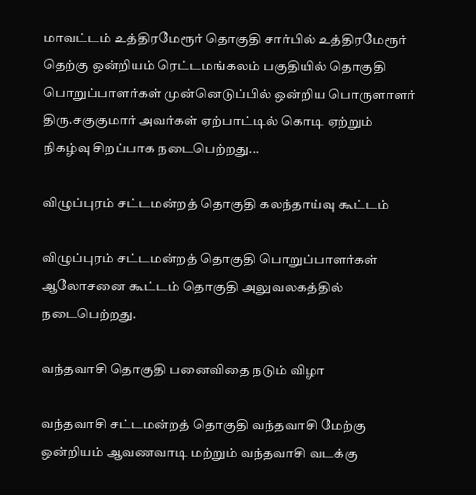மாவட்டம் உத்திரமேரூர் தொகுதி சார்பில் உத்திரமேரூர் தெற்கு ஒன்றியம் ரெட்டமங்கலம் பகுதியில் தொகுதி பொறுப்பாளர்கள் முன்னெடுப்பில் ஒன்றிய பொருளாளர் திரு.சகுகுமார் அவர்கள் ஏற்பாட்டில் கொடி ஏற்றும் நிகழ்வு சிறப்பாக நடைபெற்றது...

விழுப்புரம் சட்டமன்றத் தொகுதி கலந்தாய்வு கூட்டம்

விழுப்புரம் சட்டமன்றத் தொகுதி பொறுப்பாளர்கள் ஆலோசனை கூட்டம் தொகுதி அலுவலகத்தில் நடைபெற்றது.

வந்தவாசி தொகுதி பனைவிதை நடும் விழா

வந்தவாசி சட்டமன்றத் தொகுதி வந்தவாசி மேற்கு ஒன்றியம் ஆவணவாடி மற்றும் வந்தவாசி வடக்கு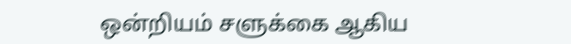ஒன்றியம் சளுக்கை ஆகிய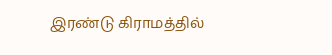இரண்டு கிராமத்தில்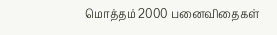மொத்தம் 2000 பனைவிதைகள்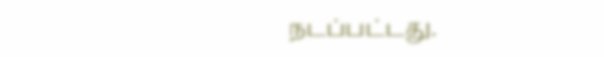நடப்பட்டது.